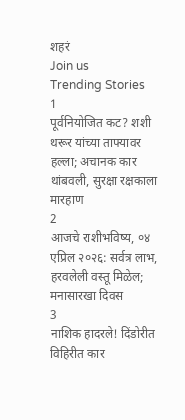शहरं
Join us
Trending Stories
1
पूर्वनियोजित कट? शशी थरूर यांच्या ताफ्यावर हल्ला; अचानक कार थांबवली, सुरक्षा रक्षकाला मारहाण
2
आजचे राशीभविष्य, ०४ एप्रिल २०२६: सर्वत्र लाभ, हरवलेली वस्तू मिळेल; मनासारखा दिवस
3
नाशिक हादरले! दिंडोरीत विहिरीत कार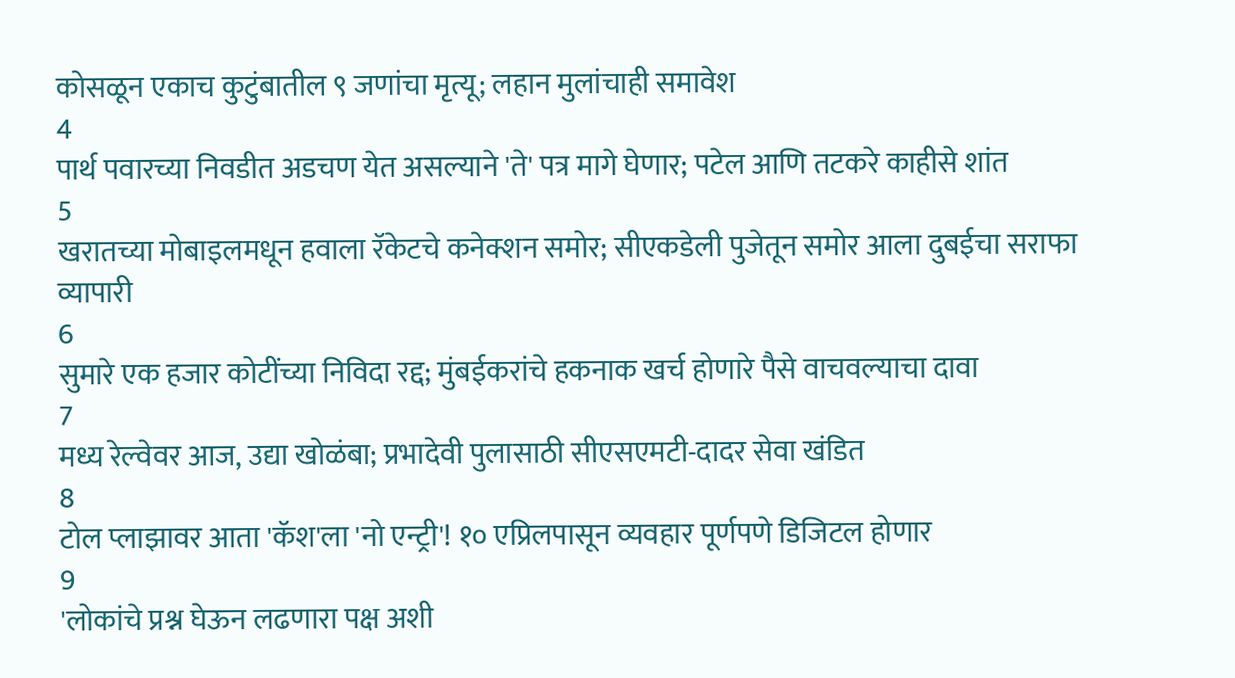कोसळून एकाच कुटुंबातील ९ जणांचा मृत्यू; लहान मुलांचाही समावेश
4
पार्थ पवारच्या निवडीत अडचण येत असल्याने 'ते' पत्र मागे घेणार; पटेल आणि तटकरे काहीसे शांत
5
खरातच्या मोबाइलमधून हवाला रॅकेटचे कनेक्शन समोर; सीएकडेली पुजेतून समोर आला दुबईचा सराफा व्यापारी
6
सुमारे एक हजार कोटींच्या निविदा रद्द; मुंबईकरांचे हकनाक खर्च होणारे पैसे वाचवल्याचा दावा
7
मध्य रेल्वेवर आज, उद्या खोळंबा; प्रभादेवी पुलासाठी सीएसएमटी-दादर सेवा खंडित
8
टोल प्लाझावर आता 'कॅश'ला 'नो एन्ट्री'! १० एप्रिलपासून व्यवहार पूर्णपणे डिजिटल होणार
9
'लोकांचे प्रश्न घेऊन लढणारा पक्ष अशी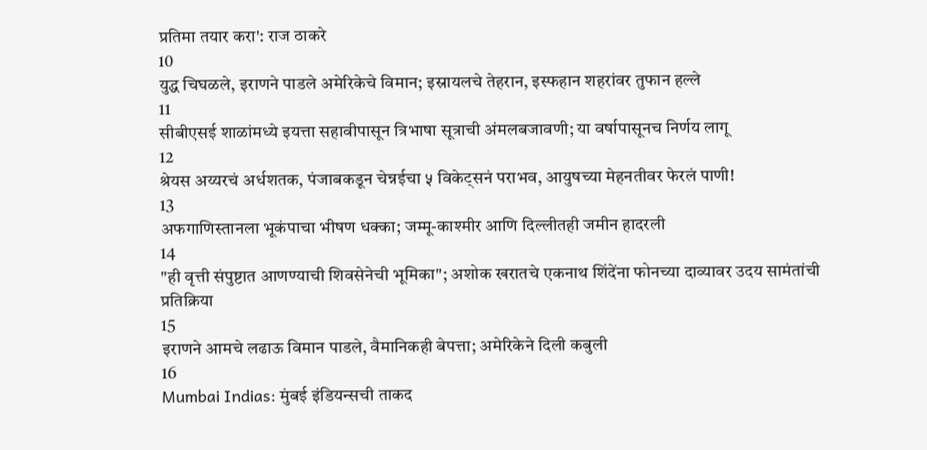प्रतिमा तयार करा': राज ठाकरे
10
युद्ध चिघळले, इराणने पाडले अमेरिकेचे विमान; इस्रायलचे तेहरान, इस्फहान शहरांवर तुफान हल्ले
11
सीबीएसई शाळांमध्ये इयत्ता सहावीपासून त्रिभाषा सूत्राची अंमलबजावणी; या वर्षापासूनच निर्णय लागू
12
श्रेयस अय्यरचं अर्धशतक, पंजाबकडून चेन्नईचा ५ विकेट्सनं पराभव, आयुषच्या मेहनतीवर फेरलं पाणी!
13
अफगाणिस्तानला भूकंपाचा भीषण धक्का; जम्मू-काश्मीर आणि दिल्लीतही जमीन हादरली
14
"ही वृत्ती संपुष्टात आणण्याची शिवसेनेची भूमिका"; अशोक खरातचे एकनाथ शिंदेंना फोनच्या दाव्यावर उदय सामंतांची प्रतिक्रिया
15
इराणने आमचे लढाऊ विमान पाडले, वैमानिकही बेपत्ता; अमेरिकेने दिली कबुली
16
Mumbai Indias: मुंबई इंडियन्सची ताकद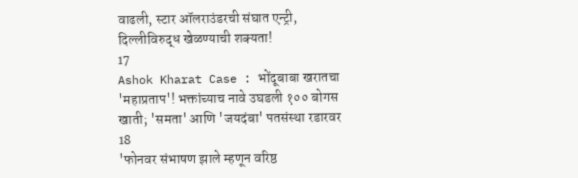वाढली, स्टार ऑलराउंडरची संघात एन्ट्री, दिल्लीविरुद्ध खेळण्याची शक्यता!
17
Ashok Kharat Case : भोंदूबाबा खरातचा 'महाप्रताप'! भक्तांच्याच नावे उघडली १०० बोगस खाती; 'समता' आणि 'जयदंबा' पतसंस्था रडारवर
18
'फोनवर संभाषण झाले म्हणून वरिष्ठ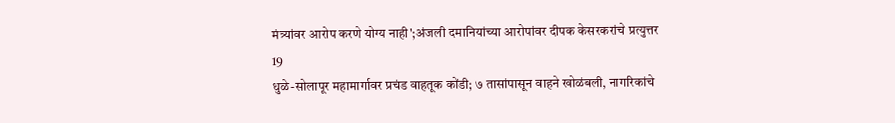मंत्र्यांवर आरोप करणे योग्य नाही';अंजली दमानियांच्या आरोपांवर दीपक केसरकरांचे प्रत्युत्तर
19
धुळे-सोलापूर महामार्गावर प्रचंड वाहतूक कोंडी; ७ तासांपासून वाहने खोळंबली, नागरिकांचे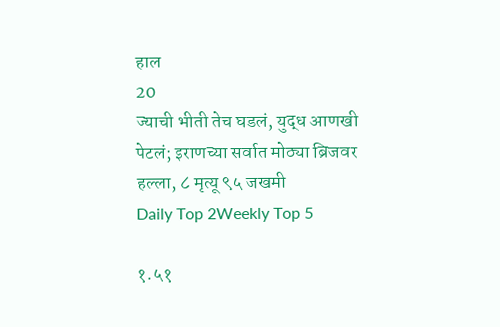हाल
20
ज्याची भीती तेच घडलं, युद्ध आणखी पेटलं; इराणच्या सर्वात मोठ्या ब्रिजवर हल्ला, ८ मृत्यू ९५ जखमी
Daily Top 2Weekly Top 5

१.५१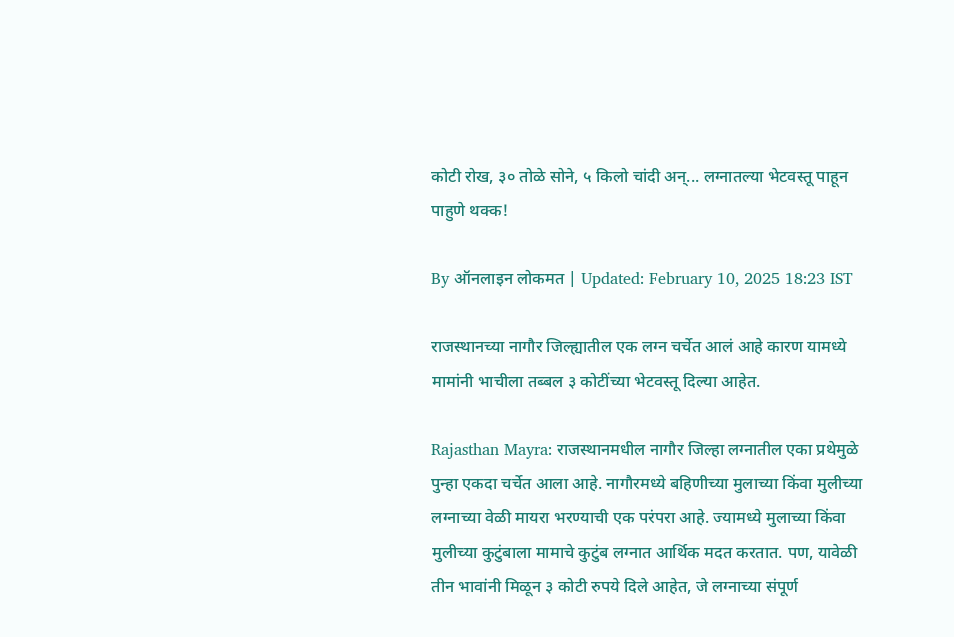कोटी रोख, ३० तोळे सोने, ५ किलो चांदी अन्... लग्नातल्या भेटवस्तू पाहून पाहुणे थक्क!

By ऑनलाइन लोकमत | Updated: February 10, 2025 18:23 IST

राजस्थानच्या नागौर जिल्ह्यातील एक लग्न चर्चेत आलं आहे कारण यामध्ये मामांनी भाचीला तब्बल ३ कोटींच्या भेटवस्तू दिल्या आहेत.

Rajasthan Mayra: राजस्थानमधील नागौर जिल्हा लग्नातील एका प्रथेमुळे पुन्हा एकदा चर्चेत आला आहे. नागौरमध्ये बहिणीच्या मुलाच्या किंवा मुलीच्या लग्नाच्या वेळी मायरा भरण्याची एक परंपरा आहे. ज्यामध्ये मुलाच्या किंवा मुलीच्या कुटुंबाला मामाचे कुटुंब लग्नात आर्थिक मदत करतात. पण, यावेळी तीन भावांनी मिळून ३ कोटी रुपये दिले आहेत, जे लग्नाच्या संपूर्ण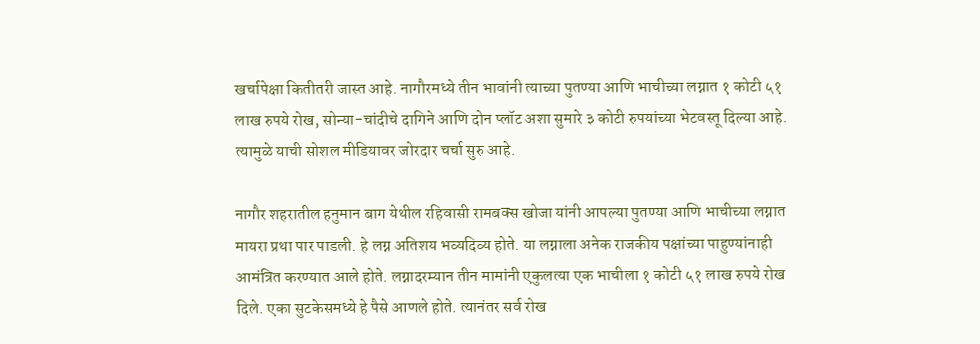खर्चापेक्षा कितीतरी जास्त आहे. नागौरमध्ये तीन भावांनी त्याच्या पुतण्या आणि भाचीच्या लग्नात १ कोटी ५१ लाख रुपये रोख, सोन्या-चांदीचे दागिने आणि दोन प्लॉट अशा सुमारे ३ कोटी रुपयांच्या भेटवस्तू दिल्या आहे. त्यामुळे याची सोशल मीडियावर जोरदार चर्चा सुरु आहे.

नागौर शहरातील हनुमान बाग येथील रहिवासी रामबक्स खोजा यांनी आपल्या पुतण्या आणि भाचीच्या लग्नात मायरा प्रथा पार पाडली. हे लग्न अतिशय भव्यदिव्य होते. या लग्नाला अनेक राजकीय पक्षांच्या पाहुण्यांनाही आमंत्रित करण्यात आले होते. लग्नादरम्यान तीन मामांनी एकुलत्या एक भाचीला १ कोटी ५१ लाख रुपये रोख दिले. एका सुटकेसमध्ये हे पैसे आणले होते. त्यानंतर सर्व रोख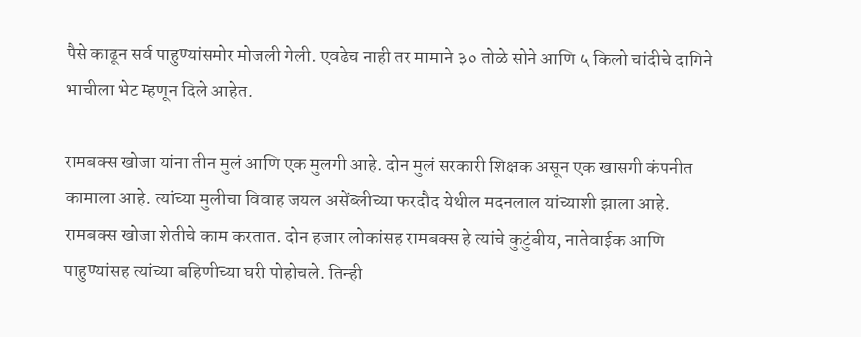पैसे काढून सर्व पाहुण्यांसमोर मोजली गेली. एवढेच नाही तर मामाने ३० तोळे सोने आणि ५ किलो चांदीचे दागिने भाचीला भेट म्हणून दिले आहेत.

रामबक्स खोजा यांना तीन मुलं आणि एक मुलगी आहे. दोन मुलं सरकारी शिक्षक असून एक खासगी कंपनीत कामाला आहे. त्यांच्या मुलीचा विवाह जयल असेंब्लीच्या फरदौद येथील मदनलाल यांच्याशी झाला आहे. रामबक्स खोजा शेतीचे काम करतात. दोन हजार लोकांसह रामबक्स हे त्यांचे कुटुंबीय, नातेवाईक आणि पाहुण्यांसह त्यांच्या बहिणीच्या घरी पोहोचले. तिन्ही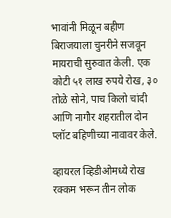भावांनी मिळून बहीण बिराजयाला चुनरीने सजवून मायराची सुरुवात केली. एक कोटी ५१ लाख रुपये रोख, ३० तोळे सोने, पाच किलो चांदी आणि नागौर शहरातील दोन प्लॉट बहिणीच्या नावावर केले.

व्हायरल व्हिडीओमध्ये रोख रक्कम भरून तीन लोक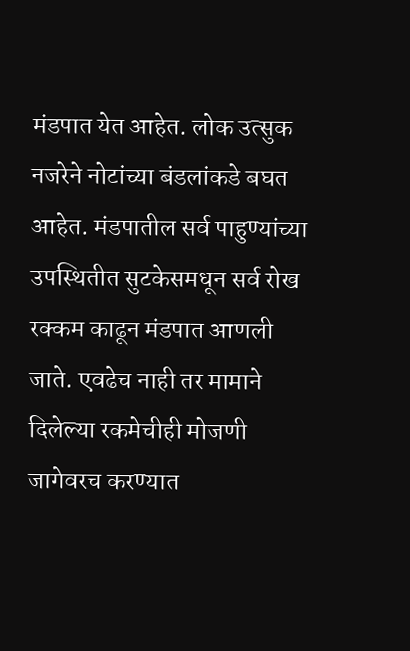मंडपात येत आहेत. लोक उत्सुक नजरेने नोटांच्या बंडलांकडे बघत आहेत. मंडपातील सर्व पाहुण्यांच्या उपस्थितीत सुटकेसमधून सर्व रोख रक्कम काढून मंडपात आणली जाते. एवढेच नाही तर मामाने दिलेल्या रकमेचीही मोजणी जागेवरच करण्यात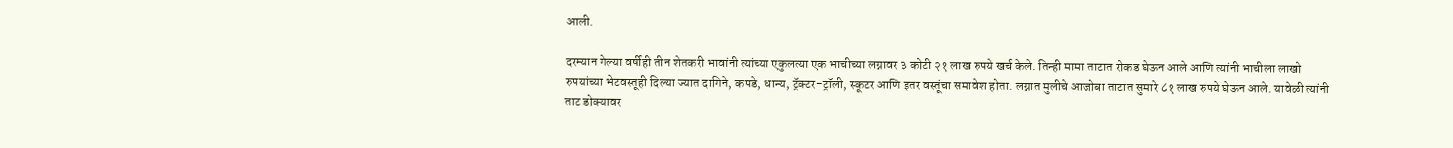आली.

दरम्यान गेल्या वर्षीही तीन शेतकरी भावांनी त्यांच्या एकुलत्या एक भाचीच्या लग्नावर ३ कोटी २१ लाख रुपये खर्च केले. तिन्ही मामा ताटात रोकड घेऊन आले आणि त्यांनी भाचीला लाखो रुपयांच्या भेटवस्तूही दिल्या ज्यात दागिने, कपडे, धान्य, ट्रॅक्टर-ट्रॉली, स्कूटर आणि इतर वस्तूंचा समावेश होता. लग्नात मुलीचे आजोबा ताटात सुमारे ८१ लाख रुपये घेऊन आले. यावेळी त्यांनी ताट डोक्यावर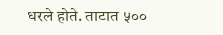धरले होते. ताटात ५००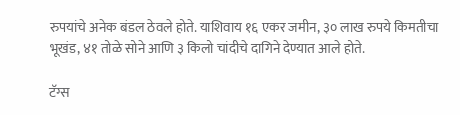रुपयांचे अनेक बंडल ठेवले होते. याशिवाय १६ एकर जमीन, ३० लाख रुपये किमतीचा भूखंड, ४१ तोळे सोने आणि ३ किलो चांदीचे दागिने देण्यात आले होते.

टॅग्स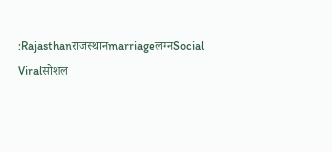:Rajasthanराजस्थानmarriageलग्नSocial Viralसोशल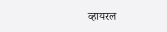व्हायरल